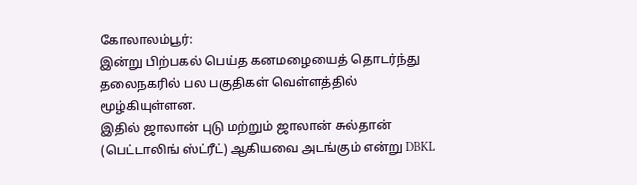கோலாலம்பூர்:
இன்று பிற்பகல் பெய்த கனமழையைத் தொடர்ந்து தலைநகரில் பல பகுதிகள் வெள்ளத்தில் மூழ்கியுள்ளன.
இதில் ஜாலான் புடு மற்றும் ஜாலான் சுல்தான் (பெட்டாலிங் ஸ்ட்ரீட்) ஆகியவை அடங்கும் என்று DBKL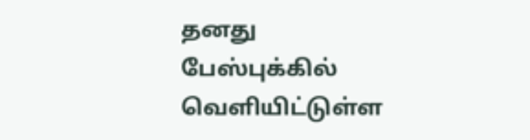தனது பேஸ்புக்கில் வெளியிட்டுள்ள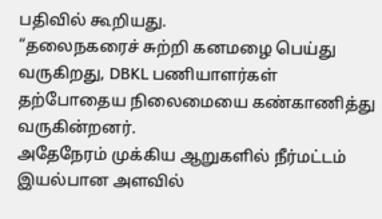பதிவில் கூறியது.
“தலைநகரைச் சுற்றி கனமழை பெய்து வருகிறது, DBKL பணியாளர்கள் தற்போதைய நிலைமையை கண்காணித்து வருகின்றனர்.
அதேநேரம் முக்கிய ஆறுகளில் நீர்மட்டம் இயல்பான அளவில்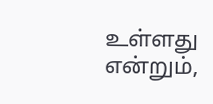உள்ளது என்றும்,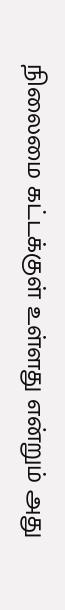நிலைமை கட்டக்குள் உள்ளது என்றும் அது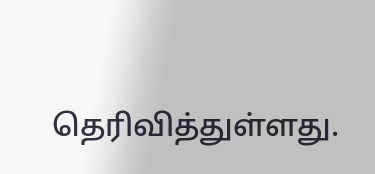தெரிவித்துள்ளது.